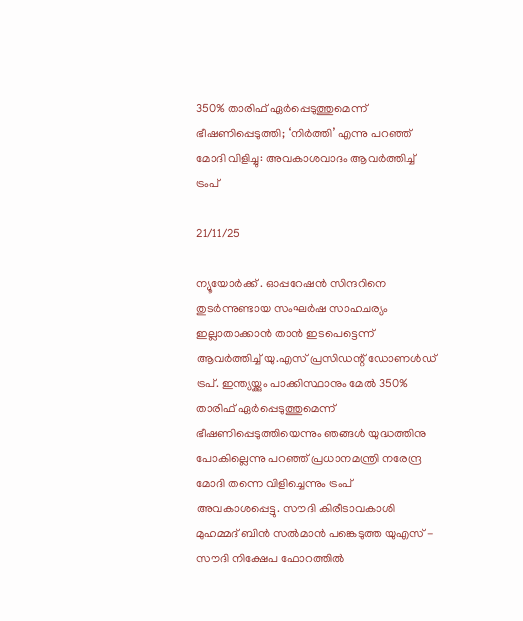350% താരിഫ് ഏർപ്പെടുത്തുമെന്ന് ഭീഷണിപ്പെടുത്തി; ‘നിർത്തി’ എന്നു പറഞ്ഞ് മോദി വിളിച്ചു: അവകാശവാദം ആവർത്തിച്ച് ട്രംപ്

21/11/25

ന്യൂയോർക്ക് . ഓപ്പറേഷൻ സിന്ദറിനെ തുടർന്നുണ്ടായ സംഘർഷ സാഹചര്യം ഇല്ലാതാക്കാൻ താൻ ഇടപെട്ടെന്ന് ആവർത്തിച്ച് യു.എസ് പ്രസിഡന്റ് ഡോണൾഡ് ട്രപ്. ഇന്ത്യയ്ക്കും പാക്കിസ്ഥാനും മേൽ 350% താരിഫ് ഏർപ്പെടുത്തുമെന്ന് ഭീഷണിപ്പെടുത്തിയെന്നും ഞങ്ങൾ യുദ്ധത്തിനു പോകില്ലെന്നു പറഞ്ഞ് പ്രധാനമന്ത്രി നരേന്ദ്ര മോദി തന്നെ വിളിച്ചെന്നും ട്രംപ് അവകാശപ്പെട്ടു. സൗദി കിരീടാവകാശി മുഹമ്മദ് ബിൻ സൽമാൻ പങ്കെടുത്ത യുഎസ് - സൗദി നിക്ഷേപ ഫോറത്തിൽ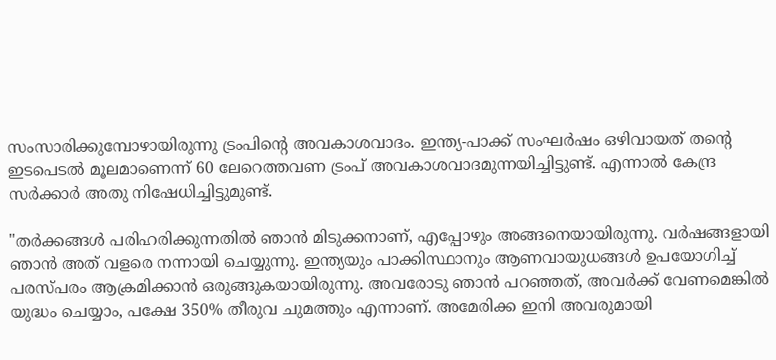സംസാരിക്കുമ്പോഴായിരുന്നു ട്രംപിൻ്റെ അവകാശവാദം. ഇന്ത്യ-പാക്ക് സംഘർഷം ഒഴിവായത് തന്റെ ഇടപെടൽ മൂലമാണെന്ന് 60 ലേറെത്തവണ ട്രംപ് അവകാശവാദമുന്നയിച്ചിട്ടുണ്ട്. എന്നാൽ കേന്ദ്ര സർക്കാർ അതു നിഷേധിച്ചിട്ടുമുണ്ട്.

"തർക്കങ്ങൾ പരിഹരിക്കുന്നതിൽ ഞാൻ മിടുക്കനാണ്, എപ്പോഴും അങ്ങനെയായിരുന്നു. വർഷങ്ങളായി ഞാൻ അത് വളരെ നന്നായി ചെയ്യുന്നു. ഇന്ത്യയും പാക്കിസ്ഥാനും ആണവായുധങ്ങൾ ഉപയോഗിച്ച് പരസ്‌പരം ആക്രമിക്കാൻ ഒരുങ്ങുകയായിരുന്നു. അവരോടു ഞാൻ പറഞ്ഞത്, അവർക്ക് വേണമെങ്കിൽ യുദ്ധം ചെയ്യാം, പക്ഷേ 350% തീരുവ ചുമത്തും എന്നാണ്. അമേരിക്ക ഇനി അവരുമായി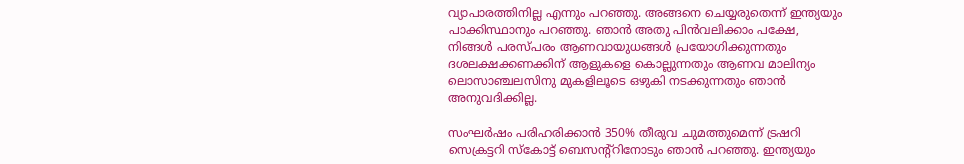വ്യാപാരത്തിനില്ല എന്നും പറഞ്ഞു. അങ്ങനെ ചെയ്യരുതെന്ന് ഇന്ത്യയും പാക്കിസ്ഥാനും പറഞ്ഞു. ഞാൻ അതു പിൻവലിക്കാം പക്ഷേ, നിങ്ങൾ പരസ്‌പരം ആണവായുധങ്ങൾ പ്രയോഗിക്കുന്നതും ദശലക്ഷക്കണക്കിന് ആളുകളെ കൊല്ലുന്നതും ആണവ മാലിന്യം ലൊസാഞ്ചലസിനു മുകളിലൂടെ ഒഴുകി നടക്കുന്നതും ഞാൻ അനുവദിക്കില്ല.

സംഘർഷം പരിഹരിക്കാൻ 350% തീരുവ ചുമത്തുമെന്ന് ട്രഷറി സെക്രട്ടറി സ്കോട്ട് ബെസന്റ്റിനോടും ഞാൻ പറഞ്ഞു. ഇന്ത്യയും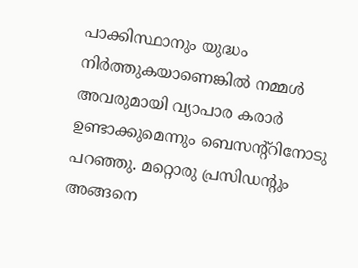പാക്കിസ്ഥാനും യുദ്ധം നിർത്തുകയാണെങ്കിൽ നമ്മൾ അവരുമായി വ്യാപാര കരാർ ഉണ്ടാക്കുമെന്നും ബെസന്റ്റിനോടു പറഞ്ഞു. മറ്റൊരു പ്രസിഡന്റും അങ്ങനെ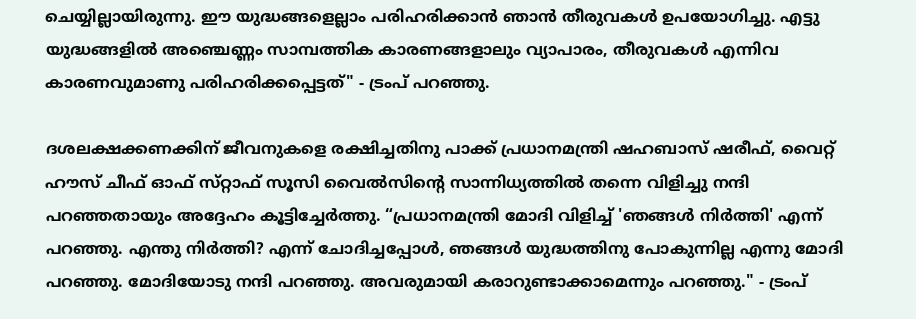ചെയ്യില്ലായിരുന്നു. ഈ യുദ്ധങ്ങളെല്ലാം പരിഹരിക്കാൻ ഞാൻ തീരുവകൾ ഉപയോഗിച്ചു. എട്ടു യുദ്ധങ്ങളിൽ അഞ്ചെണ്ണം സാമ്പത്തിക കാരണങ്ങളാലും വ്യാപാരം, തീരുവകൾ എന്നിവ കാരണവുമാണു പരിഹരിക്കപ്പെട്ടത്" - ട്രംപ് പറഞ്ഞു.

ദശലക്ഷക്കണക്കിന് ജീവനുകളെ രക്ഷിച്ചതിനു പാക്ക് പ്രധാനമന്ത്രി ഷഹബാസ് ഷരീഫ്, വൈറ്റ് ഹൗസ് ചീഫ് ഓഫ് സ്‌റ്റാഫ് സൂസി വൈൽസിന്റെ സാന്നിധ്യത്തിൽ തന്നെ വിളിച്ചു നന്ദി പറഞ്ഞതായും അദ്ദേഹം കൂട്ടിച്ചേർത്തു. “പ്രധാനമന്ത്രി മോദി വിളിച്ച് 'ഞങ്ങൾ നിർത്തി' എന്ന് പറഞ്ഞു. എന്തു നിർത്തി? എന്ന് ചോദിച്ചപ്പോൾ, ഞങ്ങൾ യുദ്ധത്തിനു പോകുന്നില്ല എന്നു മോദി പറഞ്ഞു. മോദിയോടു നന്ദി പറഞ്ഞു. അവരുമായി കരാറുണ്ടാക്കാമെന്നും പറഞ്ഞു." - ട്രംപ്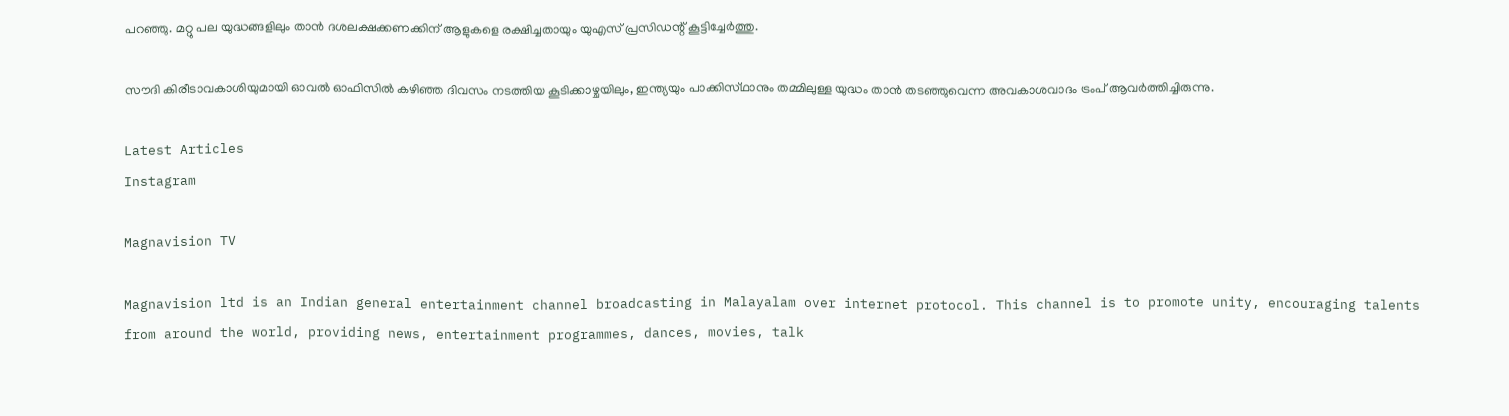പറഞ്ഞു. മറ്റു പല യുദ്ധങ്ങളിലും താൻ ദശലക്ഷക്കണക്കിന് ആളുകളെ രക്ഷിച്ചതായും യുഎസ് പ്രസിഡന്റ് കൂട്ടിച്ചേർത്തു.

സൗദി കിരീടാവകാശിയുമായി ഓവൽ ഓഫിസിൽ കഴിഞ്ഞ ദിവസം നടത്തിയ കൂടിക്കാഴ്ച‌യിലും, ഇന്ത്യയും പാക്കിസ്‌ഥാനും തമ്മിലുള്ള യുദ്ധം താൻ തടഞ്ഞുവെന്ന അവകാശവാദം ട്രംപ് ആവർത്തിച്ചിരുന്നു.

Latest Articles
Instagram

Magnavision TV

Magnavision ltd is an Indian general entertainment channel broadcasting in Malayalam over internet protocol. This channel is to promote unity, encouraging talents from around the world, providing news, entertainment programmes, dances, movies, talk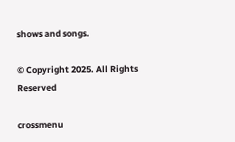shows and songs.

© Copyright 2025. All Rights Reserved

crossmenu